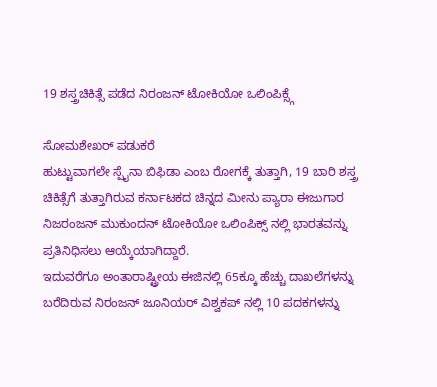19 ಶಸ್ತ್ರಚಿಕಿತ್ಸೆ ಪಡೆದ ನಿರಂಜನ್ ಟೋಕಿಯೋ ಒಲಿಂಪಿಕ್ಸ್ಗೆ

ಸೋಮಶೇಖರ್ ಪಡುಕರೆ
ಹುಟ್ಟುವಾಗಲೇ ಸ್ಪೈನಾ ಬಿಫಿಡಾ ಎಂಬ ರೋಗಕ್ಕೆ ತುತ್ತಾಗಿ, 19 ಬಾರಿ ಶಸ್ತ್ರ ಚಿಕಿತ್ಸೆಗೆ ತುತ್ತಾಗಿರುವ ಕರ್ನಾಟಕದ ಚಿನ್ನದ ಮೀನು ಪ್ಯಾರಾ ಈಜುಗಾರ ನಿಜರಂಜನ್ ಮುಕುಂದನ್ ಟೋಕಿಯೋ ಒಲಿಂಪಿಕ್ಸ್ ನಲ್ಲಿ ಭಾರತವನ್ನು ಪ್ರತಿನಿಧಿಸಲು ಆಯ್ಕೆಯಾಗಿದ್ದಾರೆ.
ಇದುವರೆಗೂ ಅಂತಾರಾಷ್ಟ್ರೀಯ ಈಜಿನಲ್ಲಿ 65ಕ್ಕೂ ಹೆಚ್ಚು ದಾಖಲೆಗಳನ್ನು ಬರೆದಿರುವ ನಿರಂಜನ್ ಜೂನಿಯರ್ ವಿಶ್ವಕಪ್ ನಲ್ಲಿ 10 ಪದಕಗಳನ್ನು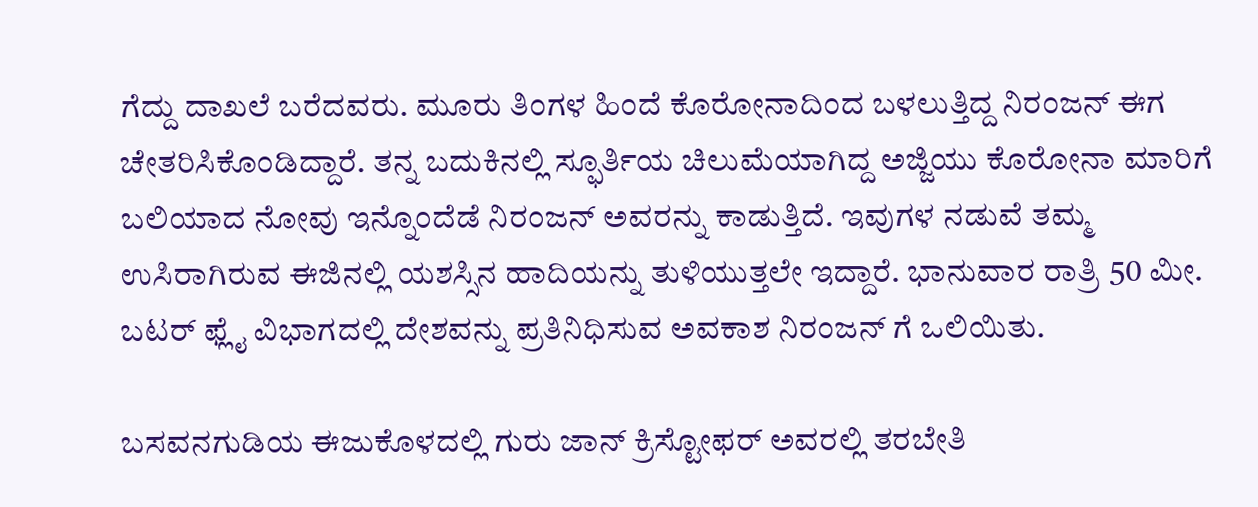ಗೆದ್ದು ದಾಖಲೆ ಬರೆದವರು. ಮೂರು ತಿಂಗಳ ಹಿಂದೆ ಕೊರೋನಾದಿಂದ ಬಳಲುತ್ತಿದ್ದ ನಿರಂಜನ್ ಈಗ ಚೇತರಿಸಿಕೊಂಡಿದ್ದಾರೆ. ತನ್ನ ಬದುಕಿನಲ್ಲಿ ಸ್ಫೂರ್ತಿಯ ಚಿಲುಮೆಯಾಗಿದ್ದ ಅಜ್ಜಿಯು ಕೊರೋನಾ ಮಾರಿಗೆ ಬಲಿಯಾದ ನೋವು ಇನ್ನೊಂದೆಡೆ ನಿರಂಜನ್ ಅವರನ್ನು ಕಾಡುತ್ತಿದೆ. ಇವುಗಳ ನಡುವೆ ತಮ್ಮ ಉಸಿರಾಗಿರುವ ಈಜಿನಲ್ಲಿ ಯಶಸ್ಸಿನ ಹಾದಿಯನ್ನು ತುಳಿಯುತ್ತಲೇ ಇದ್ದಾರೆ. ಭಾನುವಾರ ರಾತ್ರಿ 50 ಮೀ. ಬಟರ್ ಫ್ಲೈ ವಿಭಾಗದಲ್ಲಿ ದೇಶವನ್ನು ಪ್ರತಿನಿಧಿಸುವ ಅವಕಾಶ ನಿರಂಜನ್ ಗೆ ಒಲಿಯಿತು.

ಬಸವನಗುಡಿಯ ಈಜುಕೊಳದಲ್ಲಿ ಗುರು ಜಾನ್ ಕ್ರಿಸ್ಟೋಫರ್ ಅವರಲ್ಲಿ ತರಬೇತಿ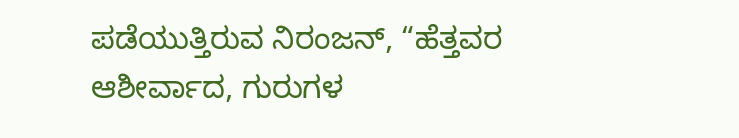ಪಡೆಯುತ್ತಿರುವ ನಿರಂಜನ್, “ಹೆತ್ತವರ ಆಶೀರ್ವಾದ, ಗುರುಗಳ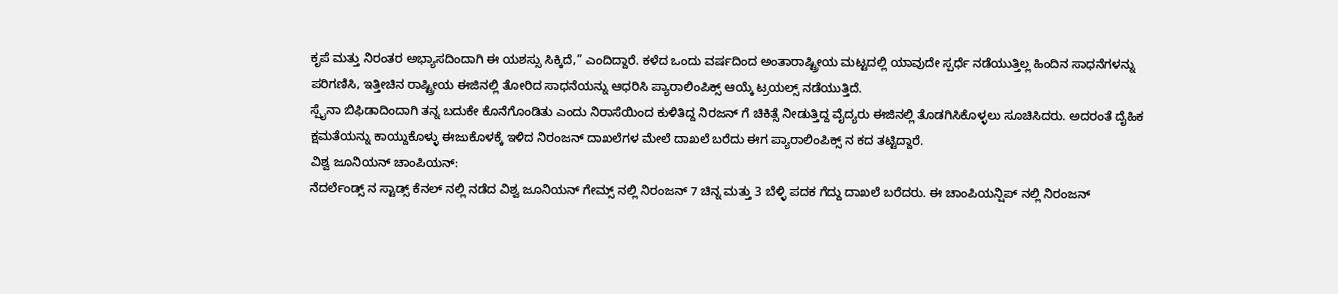ಕೃಪೆ ಮತ್ತು ನಿರಂತರ ಅಭ್ಯಾಸದಿಂದಾಗಿ ಈ ಯಶಸ್ಸು ಸಿಕ್ಕಿದೆ,” ಎಂದಿದ್ದಾರೆ. ಕಳೆದ ಒಂದು ವರ್ಷದಿಂದ ಅಂತಾರಾಷ್ಟ್ರೀಯ ಮಟ್ಟದಲ್ಲಿ ಯಾವುದೇ ಸ್ಪರ್ಧೆ ನಡೆಯುತ್ತಿಲ್ಲ ಹಿಂದಿನ ಸಾಧನೆಗಳನ್ನು ಪರಿಗಣಿಸಿ, ಇತ್ತೀಚಿನ ರಾಷ್ಟ್ರೀಯ ಈಜಿನಲ್ಲಿ ತೋರಿದ ಸಾಧನೆಯನ್ನು ಆಧರಿಸಿ ಪ್ಯಾರಾಲಿಂಪಿಕ್ಸ್ ಆಯ್ಕೆ ಟ್ರಯಲ್ಸ್ ನಡೆಯುತ್ತಿದೆ.
ಸ್ಪೈನಾ ಬಿಫಿಡಾದಿಂದಾಗಿ ತನ್ನ ಬದುಕೇ ಕೊನೆಗೊಂಡಿತು ಎಂದು ನಿರಾಸೆಯಿಂದ ಕುಳಿತಿದ್ದ ನಿರಜನ್ ಗೆ ಚಿಕಿತ್ಸೆ ನೀಡುತ್ತಿದ್ದ ವೈದ್ಯರು ಈಜಿನಲ್ಲಿ ತೊಡಗಿಸಿಕೊಳ್ಳಲು ಸೂಚಿಸಿದರು. ಅದರಂತೆ ದೈಹಿಕ ಕ್ಷಮತೆಯನ್ನು ಕಾಯ್ದುಕೊಳ್ಳು ಈಜುಕೊಳಕ್ಕೆ ಇಳಿದ ನಿರಂಜನ್ ದಾಖಲೆಗಳ ಮೇಲೆ ದಾಖಲೆ ಬರೆದು ಈಗ ಪ್ಯಾರಾಲಿಂಪಿಕ್ಸ್ ನ ಕದ ತಟ್ಟಿದ್ದಾರೆ.
ವಿಶ್ವ ಜೂನಿಯನ್ ಚಾಂಪಿಯನ್:
ನೆದರ್ಲೆಂಡ್ಸ್ ನ ಸ್ಟಾಡ್ಸ್ ಕೆನಲ್ ನಲ್ಲಿ ನಡೆದ ವಿಶ್ವ ಜೂನಿಯನ್ ಗೇಮ್ಸ್ ನಲ್ಲಿ ನಿರಂಜನ್ 7 ಚಿನ್ನ ಮತ್ತು 3 ಬೆಳ್ಳಿ ಪದಕ ಗೆದ್ದು ದಾಖಲೆ ಬರೆದರು. ಈ ಚಾಂಪಿಯನ್ಷಿಪ್ ನಲ್ಲಿ ನಿರಂಜನ್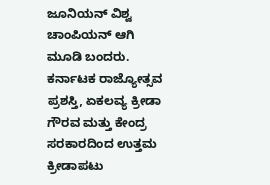ಜೂನಿಯನ್ ವಿಶ್ವ ಚಾಂಪಿಯನ್ ಆಗಿ ಮೂಡಿ ಬಂದರು.
ಕರ್ನಾಟಕ ರಾಜ್ಯೋತ್ಸವ ಪ್ರಶಸ್ತಿ, ಏಕಲವ್ಯ ಕ್ರೀಡಾ ಗೌರವ ಮತ್ತು ಕೇಂದ್ರ ಸರಕಾರದಿಂದ ಉತ್ತಮ ಕ್ರೀಡಾಪಟು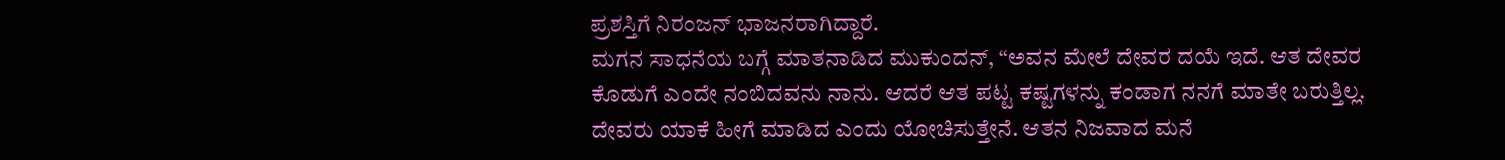ಪ್ರಶಸ್ತಿಗೆ ನಿರಂಜನ್ ಭಾಜನರಾಗಿದ್ದಾರೆ.
ಮಗನ ಸಾಧನೆಯ ಬಗ್ಗೆ ಮಾತನಾಡಿದ ಮುಕುಂದನ್, “ಅವನ ಮೇಲೆ ದೇವರ ದಯೆ ಇದೆ. ಆತ ದೇವರ ಕೊಡುಗೆ ಎಂದೇ ನಂಬಿದವನು ನಾನು. ಆದರೆ ಆತ ಪಟ್ಟ ಕಷ್ಟಗಳನ್ನು ಕಂಡಾಗ ನನಗೆ ಮಾತೇ ಬರುತ್ತಿಲ್ಲ. ದೇವರು ಯಾಕೆ ಹೀಗೆ ಮಾಡಿದ ಎಂದು ಯೋಚಿಸುತ್ತೇನೆ. ಆತನ ನಿಜವಾದ ಮನೆ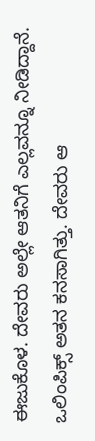ಈಜುಕೊಳ. ದೇವರು ಅಲ್ಲೇ ಆತನಿಗೆ ಎಲ್ಲವನ್ನೂ ನೀಡಿದ್ದಾನೆ. ಒಲಿಂಪಿಕ್ಸ್ ಅತನ ಕನಸಾಗಿತ್ತು. ದೇವರು ಆ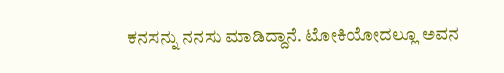ಕನಸನ್ನು ನನಸು ಮಾಡಿದ್ದಾನೆ. ಟೋಕಿಯೋದಲ್ಲೂ ಅವನ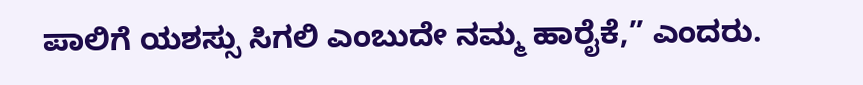ಪಾಲಿಗೆ ಯಶಸ್ಸು ಸಿಗಲಿ ಎಂಬುದೇ ನಮ್ಮ ಹಾರೈಕೆ,” ಎಂದರು.